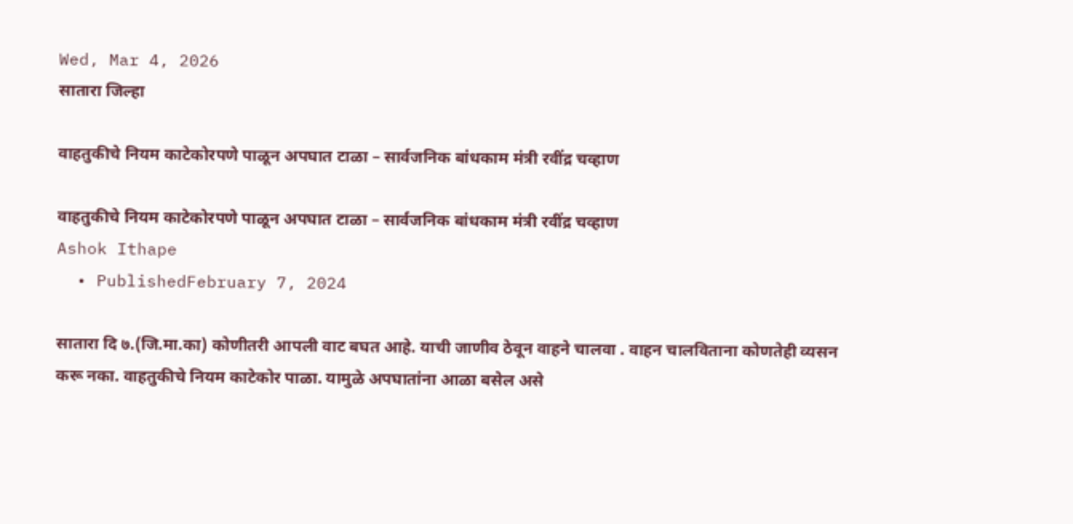Wed, Mar 4, 2026
सातारा जिल्हा

वाहतुकीचे नियम काटेकोरपणे पाळून अपघात टाळा – सार्वजनिक बांधकाम मंत्री रवींद्र चव्हाण

वाहतुकीचे नियम काटेकोरपणे पाळून अपघात टाळा – सार्वजनिक बांधकाम मंत्री रवींद्र चव्हाण
Ashok Ithape
  • PublishedFebruary 7, 2024

सातारा दि ७.(जि.मा.का) कोणीतरी आपली वाट बघत आहे. याची जाणीव ठेवून वाहने चालवा . वाहन चालविताना कोणतेही व्यसन करू नका. वाहतुकीचे नियम काटेकोर पाळा. यामुळे अपघातांना आळा बसेल असे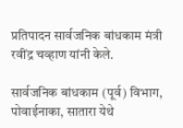प्रतिपादन सार्वजनिक बांधकाम मंत्री रवींद्र चव्हाण यांनी केले.

सार्वजनिक बांधकाम (पूर्व) विभाग, पोवाईनाका, सातारा येथे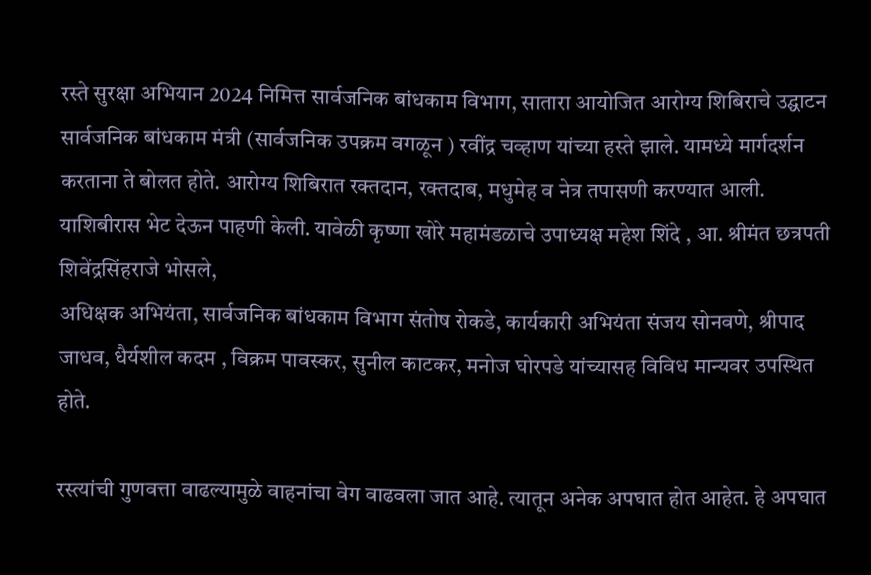रस्ते सुरक्षा अभियान 2024 निमित्त सार्वजनिक बांधकाम विभाग, सातारा आयोजित आरोग्य शिबिराचे उद्घाटन
सार्वजनिक बांधकाम मंत्री (सार्वजनिक उपक्रम वगळून ) रवींद्र चव्हाण यांच्या हस्ते झाले. यामध्ये मार्गदर्शन करताना ते बोलत होते. आरोग्य शिबिरात रक्तदान, रक्तदाब, मधुमेह व नेत्र तपासणी करण्यात आली. याशिबीरास भेट देऊन पाहणी केली. यावेळी कृष्णा खोरे महामंडळाचे उपाध्यक्ष महेश शिंदे , आ. श्रीमंत छत्रपती शिवेंद्रसिंहराजे भोसले,
अधिक्षक अभियंता, सार्वजनिक बांधकाम विभाग संतोष रोकडे, कार्यकारी अभियंता संजय सोनवणे, श्रीपाद जाधव, धैर्यशील कदम , विक्रम पावस्कर, सुनील काटकर, मनोज घोरपडे यांच्यासह विविध मान्यवर उपस्थित होते.

रस्त्यांची गुणवत्ता वाढल्यामुळे वाहनांचा वेग वाढवला जात आहे. त्यातून अनेक अपघात होत आहेत. हे अपघात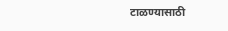टाळण्यासाठी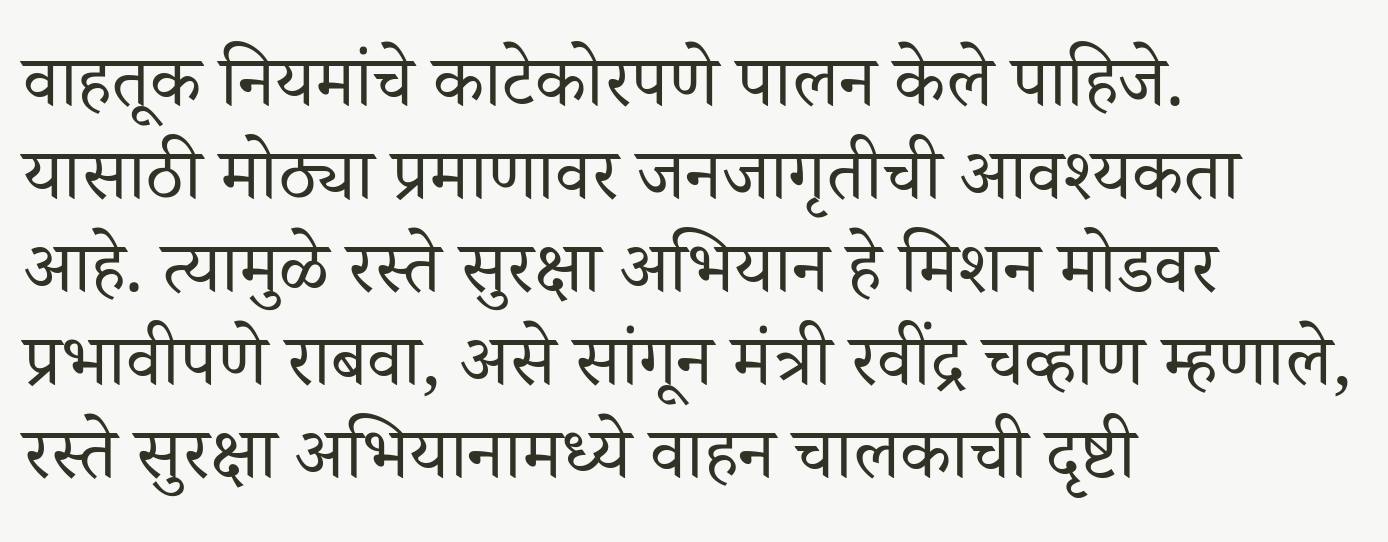वाहतूक नियमांचे काटेकोरपणे पालन केले पाहिजे. यासाठी मोठ्या प्रमाणावर जनजागृतीची आवश्यकता आहे. त्यामुळे रस्ते सुरक्षा अभियान हे मिशन मोडवर प्रभावीपणे राबवा, असे सांगून मंत्री रवींद्र चव्हाण म्हणाले, रस्ते सुरक्षा अभियानामध्ये वाहन चालकाची दृष्टी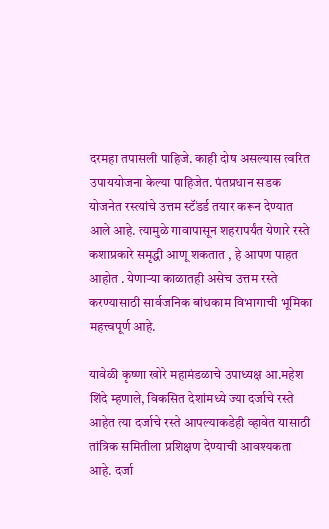दरमहा तपासली पाहिजे. काही दोष असल्यास त्वरित उपाययोजना केल्या पाहिजेत. पंतप्रधान सडक योजनेत रस्त्यांचे उत्तम स्टॅंडर्ड तयार करून देण्यात आले आहे. त्यामुळे गावापासून शहरापर्यंत येणारे रस्ते कशाप्रकारे समृद्धी आणू शकतात , हे आपण पाहत आहोत . येणाऱ्या काळातही असेच उत्तम रस्ते करण्यासाठी सार्वजनिक बांधकाम विभागाची भूमिका महत्त्वपूर्ण आहे.

यावेळी कृष्णा खोरे महामंडळाचे उपाध्यक्ष आ.महेश शिंदे म्हणाले, विकसित देशांमध्ये ज्या दर्जाचे रस्ते आहेत त्या दर्जाचे रस्ते आपल्याकडेही व्हावेत यासाठी तांत्रिक समितीला प्रशिक्षण देण्याची आवश्यकता आहे. दर्जा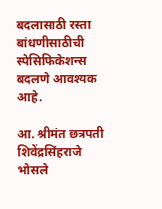बदलासाठी रस्ता बांधणीसाठीची स्पेसिफिकेशन्स बदलणे आवश्यक आहे.

आ. श्रीमंत छत्रपती शिवेंद्रसिंहराजे भोसले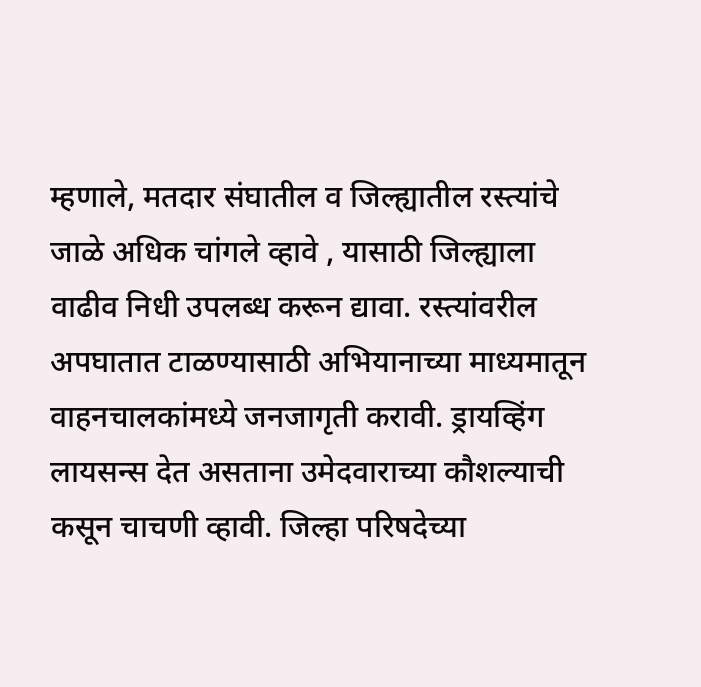म्हणाले, मतदार संघातील व जिल्ह्यातील रस्त्यांचे जाळे अधिक चांगले व्हावे , यासाठी जिल्ह्याला वाढीव निधी उपलब्ध करून द्यावा. रस्त्यांवरील अपघातात टाळण्यासाठी अभियानाच्या माध्यमातून वाहनचालकांमध्ये जनजागृती करावी. ड्रायव्हिंग लायसन्स देत असताना उमेदवाराच्या कौशल्याची कसून चाचणी व्हावी. जिल्हा परिषदेच्या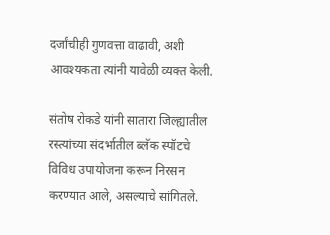दर्जांचीही गुणवत्ता वाढावी, अशी आवश्यकता त्यांनी यावेळी व्यक्त केली.

संतोष रोकडे यांनी सातारा जिल्ह्यातील रस्त्यांच्या संदर्भातील ब्लॅक स्पॉटचे विविध उपायोजना करून निरसन करण्यात आले, असल्याचे सांगितले.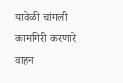यावेळी चांगली कामगिरी करणारे वाहन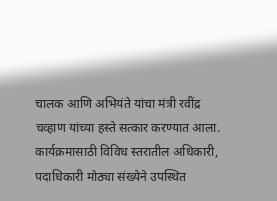चालक आणि अभियंते यांचा मंत्री रवींद्र चव्हाण यांच्या हस्ते सत्कार करण्यात आला. कार्यक्रमासाठी विविध स्तरातील अधिकारी, पदाधिकारी मोठ्या संख्येने उपस्थित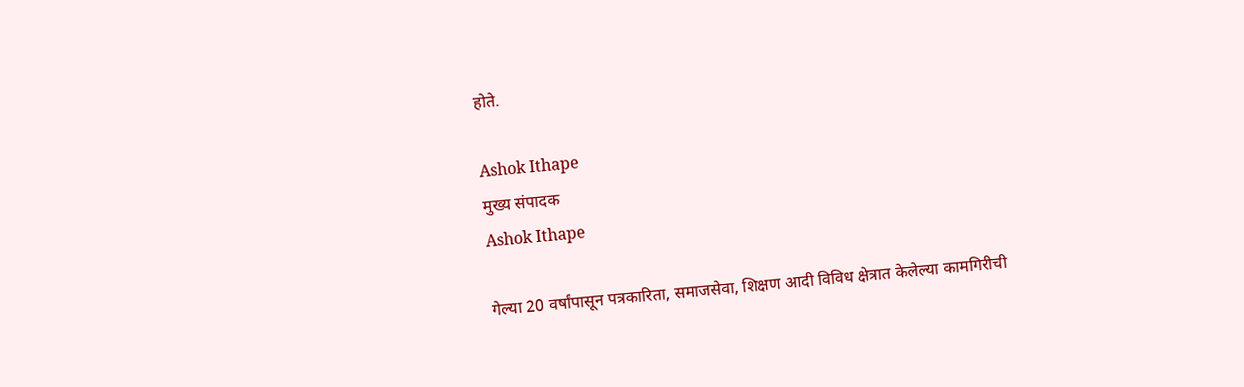होते.

Ashok Ithape
मुख्य संपादक
Ashok Ithape

गेल्या 20 वर्षांपासून पत्रकारिता, समाजसेवा, शिक्षण आदी विविध क्षेत्रात केलेल्या कामगिरीची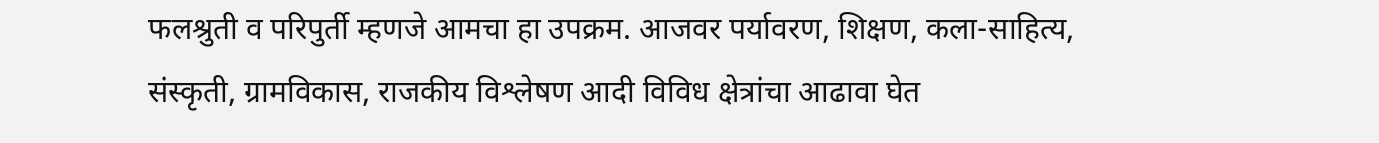फलश्रुती व परिपुर्ती म्हणजे आमचा हा उपक्रम. आजवर पर्यावरण, शिक्षण, कला-साहित्य, संस्कृती, ग्रामविकास, राजकीय विश्लेषण आदी विविध क्षेत्रांचा आढावा घेत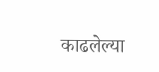काढलेल्या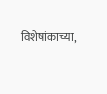विशेषांकाच्या,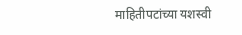माहितीपटांच्या यशस्वी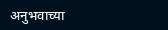अनुभवाच्या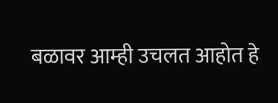बळावर आम्ही उचलत आहोत हे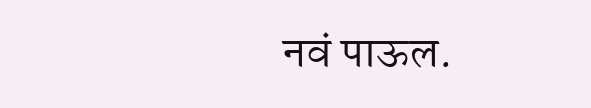नवं पाऊल.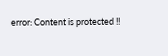error: Content is protected !!